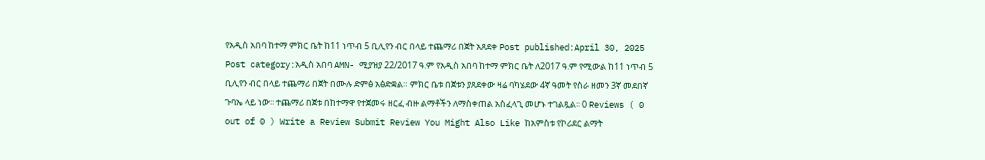የአዲስ አበባ ከተማ ምክር ቤት ከ11 ነጥብ 5 ቢሊየን ብር በላይ ተጨማሪ በጀት አጸደቀ Post published:April 30, 2025 Post category:አዲስ አበባ AMN- ሚያዝያ 22/2017 ዓ.ም የአዲስ አበባ ከተማ ምክር ቤት ለ2017 ዓ.ም የሚውል ከ11 ነጥብ 5 ቢሊየን ብር በላይ ተጨማሪ በጀት በሙሉ ድምፅ አፅድቋል። ምክር ቤቱ በጀቱን ያጸደቀው ዛሬ ባካሄደው 4ኛ ዓመት የስራ ዘመን 3ኛ መደበኛ ጉባኤ ላይ ነው፡፡ ተጨማሪ በጀቱ በከተማዋ የተጀመሩ ዘርፈ ብዙ ልማቶችን ለማስቀጠል አስፈላጊ መሆኑ ተገልጿል፡፡ 0 Reviews ( 0 out of 0 ) Write a Review Submit Review You Might Also Like ከአምስቱ የኮሪደር ልማት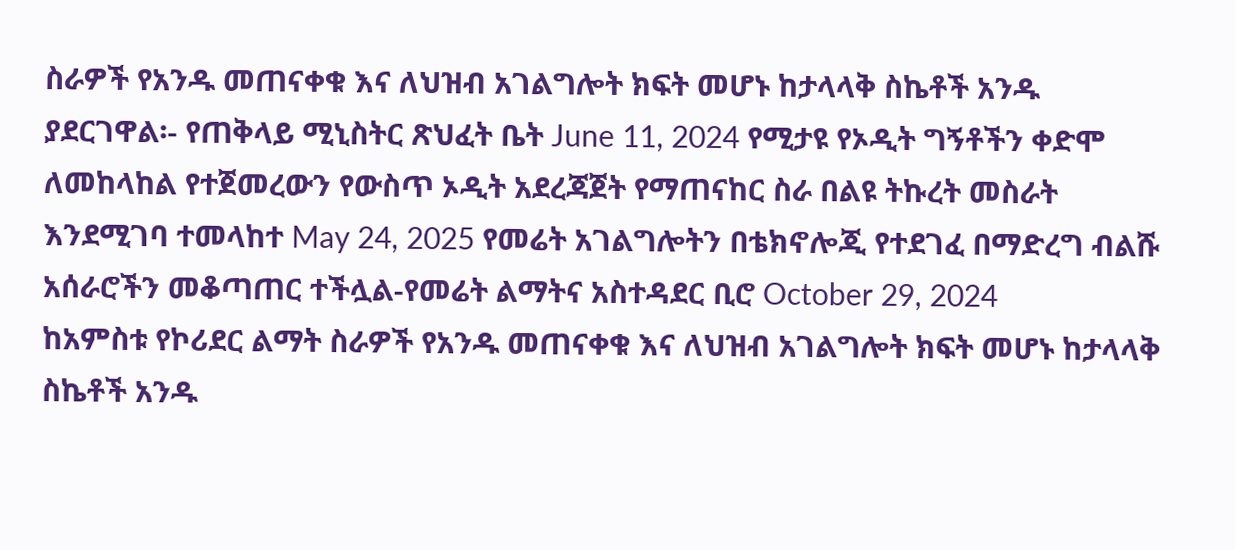ስራዎች የአንዱ መጠናቀቁ እና ለህዝብ አገልግሎት ክፍት መሆኑ ከታላላቅ ስኬቶች አንዱ ያደርገዋል፡- የጠቅላይ ሚኒስትር ጽህፈት ቤት June 11, 2024 የሚታዩ የኦዲት ግኝቶችን ቀድሞ ለመከላከል የተጀመረውን የውስጥ ኦዲት አደረጃጀት የማጠናከር ስራ በልዩ ትኩረት መስራት እንደሚገባ ተመላከተ May 24, 2025 የመሬት አገልግሎትን በቴክኖሎጂ የተደገፈ በማድረግ ብልሹ አሰራሮችን መቆጣጠር ተችሏል-የመሬት ልማትና አስተዳደር ቢሮ October 29, 2024
ከአምስቱ የኮሪደር ልማት ስራዎች የአንዱ መጠናቀቁ እና ለህዝብ አገልግሎት ክፍት መሆኑ ከታላላቅ ስኬቶች አንዱ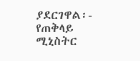ያደርገዋል፡- የጠቅላይ ሚኒስትር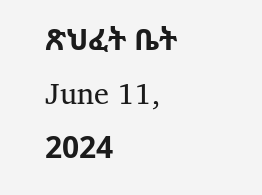ጽህፈት ቤት June 11, 2024